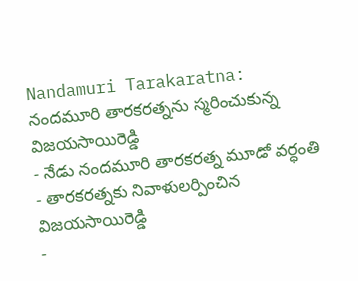Nandamuri Tarakaratna: నందమూరి తారకరత్నను స్మరించుకున్న విజయసాయిరెడ్డి
- నేడు నందమూరి తారకరత్న మూడో వర్ధంతి
- తారకరత్నకు నివాళులర్పించిన విజయసాయిరెడ్డి
-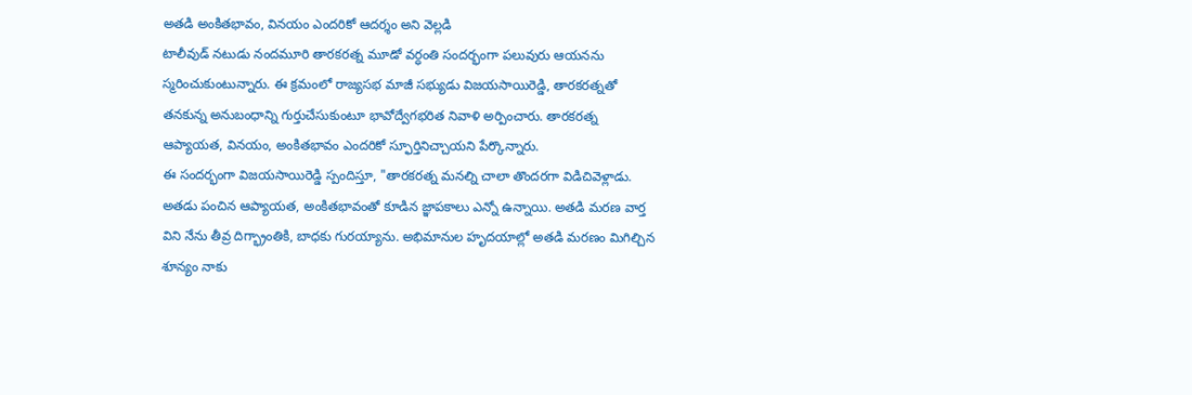అతడి అంకితభావం, వినయం ఎందరికో ఆదర్శం అని వెల్లడి
టాలీవుడ్ నటుడు నందమూరి తారకరత్న మూడో వర్ధంతి సందర్భంగా పలువురు ఆయనను స్మరించుకుంటున్నారు. ఈ క్రమంలో రాజ్యసభ మాజీ సభ్యుడు విజయసాయిరెడ్డి, తారకరత్నతో తనకున్న అనుబంధాన్ని గుర్తుచేసుకుంటూ భావోద్వేగభరిత నివాళి అర్పించారు. తారకరత్న ఆప్యాయత, వినయం, అంకితభావం ఎందరికో స్ఫూర్తినిచ్చాయని పేర్కొన్నారు.
ఈ సందర్భంగా విజయసాయిరెడ్డి స్పందిస్తూ, "తారకరత్న మనల్ని చాలా తొందరగా విడిచివెళ్లాడు. అతడు పంచిన ఆప్యాయత, అంకితభావంతో కూడిన జ్ఞాపకాలు ఎన్నో ఉన్నాయి. అతడి మరణ వార్త విని నేను తీవ్ర దిగ్భ్రాంతికి, బాధకు గురయ్యాను. అభిమానుల హృదయాల్లో అతడి మరణం మిగిల్చిన శూన్యం నాకు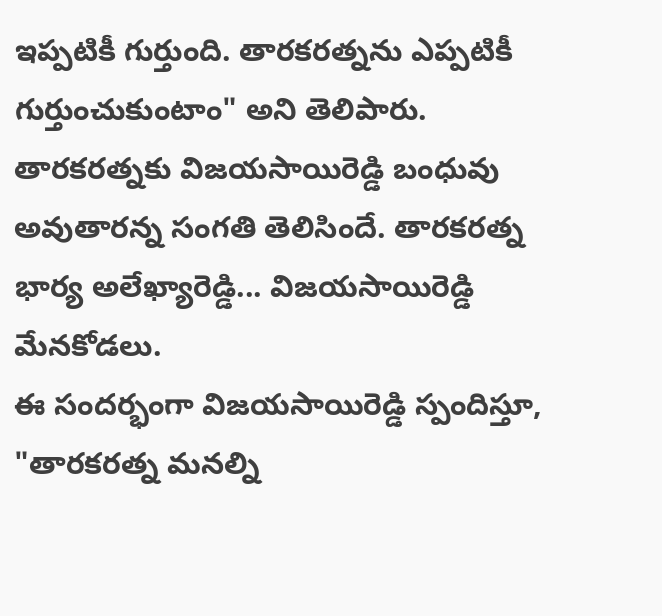ఇప్పటికీ గుర్తుంది. తారకరత్నను ఎప్పటికీ గుర్తుంచుకుంటాం" అని తెలిపారు.
తారకరత్నకు విజయసాయిరెడ్డి బంధువు అవుతారన్న సంగతి తెలిసిందే. తారకరత్న భార్య అలేఖ్యారెడ్డి... విజయసాయిరెడ్డి మేనకోడలు.
ఈ సందర్భంగా విజయసాయిరెడ్డి స్పందిస్తూ, "తారకరత్న మనల్ని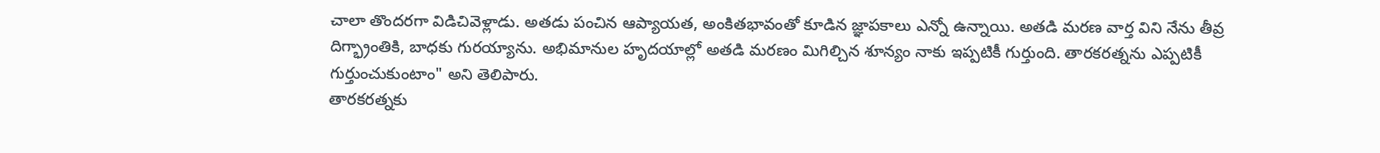చాలా తొందరగా విడిచివెళ్లాడు. అతడు పంచిన ఆప్యాయత, అంకితభావంతో కూడిన జ్ఞాపకాలు ఎన్నో ఉన్నాయి. అతడి మరణ వార్త విని నేను తీవ్ర దిగ్భ్రాంతికి, బాధకు గురయ్యాను. అభిమానుల హృదయాల్లో అతడి మరణం మిగిల్చిన శూన్యం నాకు ఇప్పటికీ గుర్తుంది. తారకరత్నను ఎప్పటికీ గుర్తుంచుకుంటాం" అని తెలిపారు.
తారకరత్నకు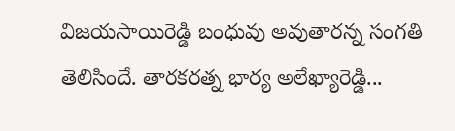విజయసాయిరెడ్డి బంధువు అవుతారన్న సంగతి తెలిసిందే. తారకరత్న భార్య అలేఖ్యారెడ్డి...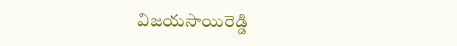విజయసాయిరెడ్డి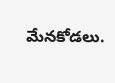మేనకోడలు.